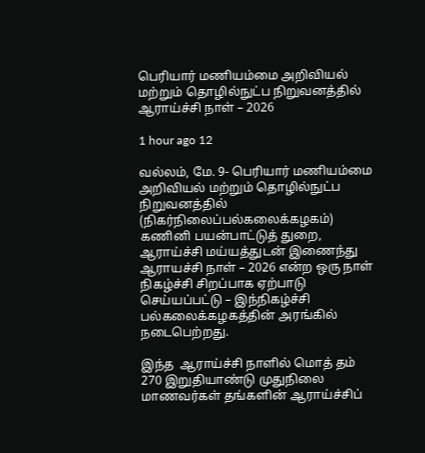பெரியார் மணியம்மை அறிவியல் மற்றும் தொழில்நுட்ப நிறுவனத்தில் ஆராய்ச்சி நாள் – 2026

1 hour ago 12

வல்லம், மே. 9- பெரியார் மணியம்மை அறிவியல் மற்றும் தொழில்நுட்ப நிறுவனத்தில் (நிகர்நிலைப்பல்கலைக்கழகம்) கணினி பயன்பாட்டுத் துறை, ஆராய்ச்சி மய்யத்துடன் இணைந்து ஆராயச்சி நாள் – 2026 என்ற ஒரு நாள் நிகழ்ச்சி சிறப்பாக ஏற்பாடு செய்யப்பட்டு – இந்நிகழ்ச்சி பல்கலைக்கழகத்தின் அரங்கில் நடைபெற்றது.

இந்த  ஆராய்ச்சி நாளில் மொத் தம் 270 இறுதியாண்டு முதுநிலை மாணவர்கள் தங்களின் ஆராய்ச்சிப்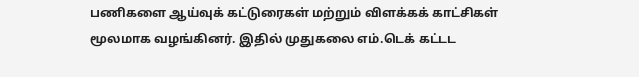பணிகளை ஆய்வுக் கட்டுரைகள் மற்றும் விளக்கக் காட்சிகள் மூலமாக வழங்கினர். இதில் முதுகலை எம்.டெக் கட்டட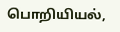பொறியியல்,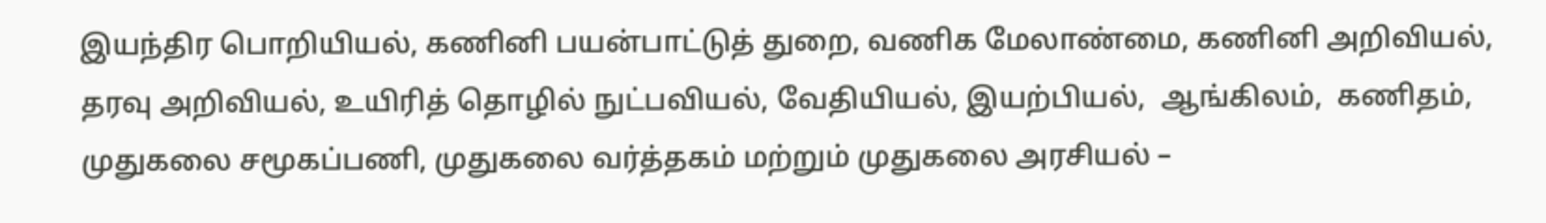இயந்திர பொறியியல், கணினி பயன்பாட்டுத் துறை, வணிக மேலாண்மை, கணினி அறிவியல்,  தரவு அறிவியல், உயிரித் தொழில் நுட்பவியல், வேதியியல், இயற்பியல்,  ஆங்கிலம்,  கணிதம், முதுகலை சமூகப்பணி, முதுகலை வர்த்தகம் மற்றும் முதுகலை அரசியல் –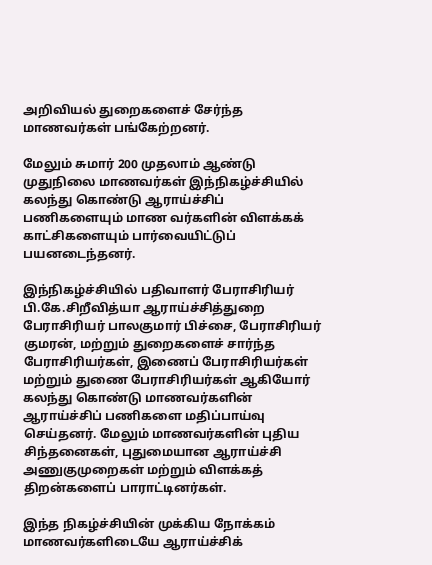அறிவியல் துறைகளைச் சேர்ந்த மாணவர்கள் பங்கேற்றனர்.

மேலும் சுமார் 200 முதலாம் ஆண்டு முதுநிலை மாணவர்கள் இந்நிகழ்ச்சியில் கலந்து கொண்டு ஆராய்ச்சிப் பணிகளையும் மாண வர்களின் விளக்கக் காட்சிகளையும் பார்வையிட்டுப் பயனடைந்தனர்.

இந்நிகழ்ச்சியில் பதிவாளர் பேராசிரியர் பி.கே.சிறீவித்யா ஆராய்ச்சித்துறை பேராசிரியர் பாலகுமார் பிச்சை, பேராசிரியர் குமரன், மற்றும் துறைகளைச் சார்ந்த பேராசிரியர்கள், இணைப் பேராசிரியர்கள் மற்றும் துணை பேராசிரியர்கள் ஆகியோர் கலந்து கொண்டு மாணவர்களின் ஆராய்ச்சிப் பணிகளை மதிப்பாய்வு செய்தனர். மேலும் மாணவர்களின் புதிய சிந்தனைகள், புதுமையான ஆராய்ச்சி அணுகுமுறைகள் மற்றும் விளக்கத் திறன்களைப் பாராட்டினர்கள்.

இந்த நிகழ்ச்சியின் முக்கிய நோக்கம் மாணவர்களிடையே ஆராய்ச்சிக்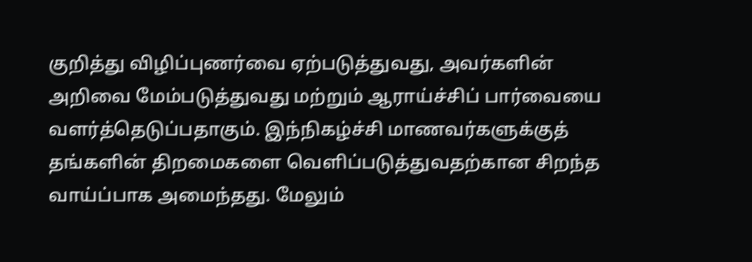குறித்து விழிப்புணர்வை ஏற்படுத்துவது, அவர்களின் அறிவை மேம்படுத்துவது மற்றும் ஆராய்ச்சிப் பார்வையை வளர்த்தெடுப்பதாகும். இந்நிகழ்ச்சி மாணவர்களுக்குத் தங்களின் திறமைகளை வெளிப்படுத்துவதற்கான சிறந்த வாய்ப்பாக அமைந்தது. மேலும்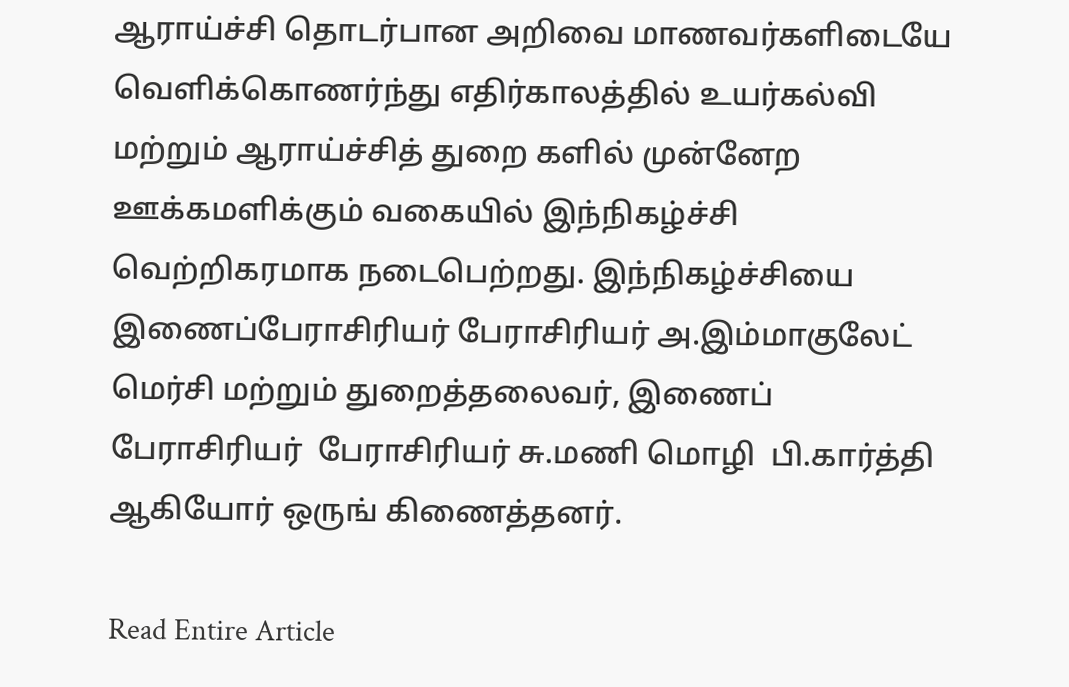ஆராய்ச்சி தொடர்பான அறிவை மாணவர்களிடையே வெளிக்கொணர்ந்து எதிர்காலத்தில் உயர்கல்வி மற்றும் ஆராய்ச்சித் துறை களில் முன்னேற ஊக்கமளிக்கும் வகையில் இந்நிகழ்ச்சி வெற்றிகரமாக நடைபெற்றது. இந்நிகழ்ச்சியை இணைப்பேராசிரியர் பேராசிரியர் அ.இம்மாகுலேட் மெர்சி மற்றும் துறைத்தலைவர், இணைப் பேராசிரியர்  பேராசிரியர் சு.மணி மொழி  பி.கார்த்தி ஆகியோர் ஒருங் கிணைத்தனர்.

Read Entire Article